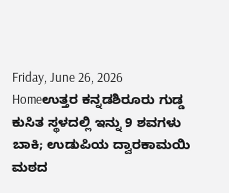Friday, June 26, 2026
Homeಉತ್ತರ ಕನ್ನಡಶಿರೂರು ಗುಡ್ಡ ಕುಸಿತ ಸ್ಥಳದಲ್ಲಿ ಇನ್ನು 9 ಶವಗಳು ಬಾಕಿ; ಉಡುಪಿಯ ದ್ವಾರಕಾಮಯಿ ಮಠದ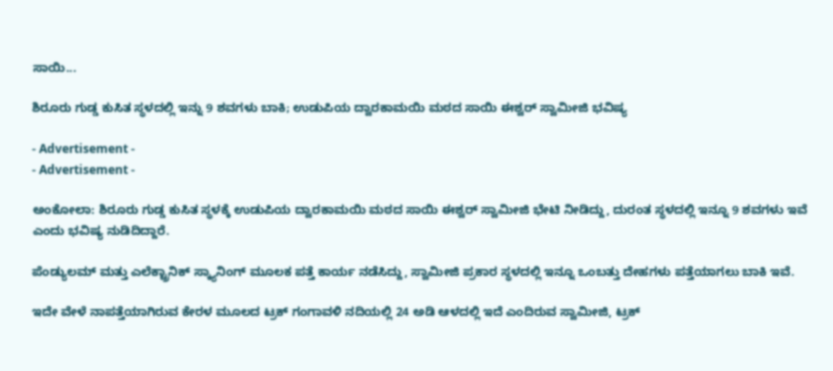ಸಾಯಿ...

ಶಿರೂರು ಗುಡ್ಡ ಕುಸಿತ ಸ್ಥಳದಲ್ಲಿ ಇನ್ನು 9 ಶವಗಳು ಬಾಕಿ; ಉಡುಪಿಯ ದ್ವಾರಕಾಮಯಿ ಮಠದ ಸಾಯಿ ಈಶ್ವರ್ ಸ್ವಾಮೀಜಿ ಭವಿಷ್ಯ

- Advertisement -
- Advertisement -

ಅಂಕೋಲಾ: ಶಿರೂರು ಗುಡ್ಡ ಕುಸಿತ ಸ್ಥಳಕ್ಕೆ ಉಡುಪಿಯ ದ್ವಾರಕಾಮಯಿ ಮಠದ ಸಾಯಿ ಈಶ್ವರ್ ಸ್ವಾಮೀಜಿ ಭೇಟಿ ನೀಡಿದ್ದು, ದುರಂತ ಸ್ಥಳದಲ್ಲಿ ಇನ್ನೂ 9 ಶವಗಳು ಇವೆ ಎಂದು ಭವಿಷ್ಯ ನುಡಿದಿದ್ದಾರೆ.

ಪೆಂಡ್ಯುಲಮ್ ಮತ್ತು ಎಲೆಕ್ಟ್ರಾನಿಕ್ ಸ್ಕ್ಯಾನಿಂಗ್ ಮೂಲಕ ಪತ್ತೆ ಕಾರ್ಯ ನಡೆಸಿದ್ದು, ಸ್ವಾಮೀಜಿ ಪ್ರಕಾರ ಸ್ಥಳದಲ್ಲಿ ಇನ್ನೂ ಒಂಬತ್ತು ದೇಹಗಳು ಪತ್ತೆಯಾಗಲು ಬಾಕಿ ಇವೆ.

ಇದೇ ವೇಳೆ ನಾಪತ್ತೆಯಾಗಿರುವ ಕೇರಳ ಮೂಲದ ಟ್ರಕ್ ಗಂಗಾವಳಿ ನದಿಯಲ್ಲಿ 24 ಅಡಿ ಆಳದಲ್ಲಿ ಇದೆ ಎಂದಿರುವ ಸ್ವಾಮೀಜಿ, ಟ್ರಕ್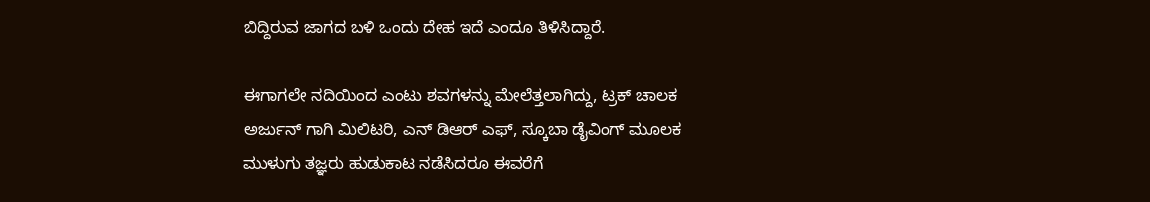ಬಿದ್ದಿರುವ ಜಾಗದ ಬಳಿ ಒಂದು ದೇಹ ಇದೆ ಎಂದೂ ತಿಳಿಸಿದ್ದಾರೆ.

ಈಗಾಗಲೇ ನದಿಯಿಂದ ಎಂಟು ಶವಗಳನ್ನು ಮೇಲೆತ್ತಲಾಗಿದ್ದು, ಟ್ರಕ್ ಚಾಲಕ ಅರ್ಜುನ್ ಗಾಗಿ ಮಿಲಿಟರಿ, ಎನ್ ಡಿಆರ್ ಎಫ್, ಸ್ಕೂಬಾ ಡೈವಿಂಗ್ ಮೂಲಕ ಮುಳುಗು ತಜ್ಞರು ಹುಡುಕಾಟ ನಡೆಸಿದರೂ ಈವರೆಗೆ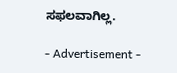ಸಫಲವಾಗಿಲ್ಲ.

- Advertisement -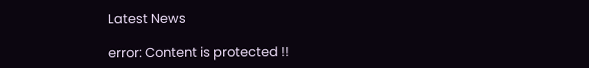Latest News

error: Content is protected !!